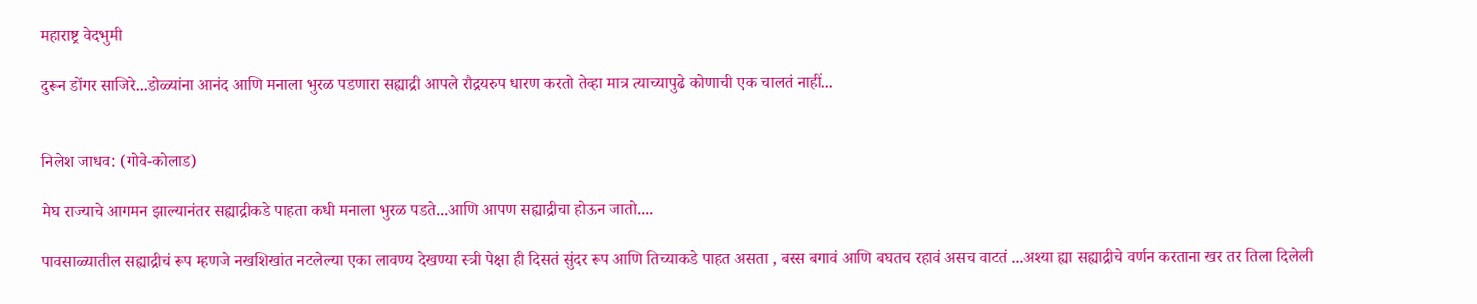महाराष्ट्र वेदभुमी

दुरून डोंगर साजिरे...डोळ्यांना आनंद आणि मनाला भुरळ पडणारा सह्याद्री आपले रौद्रयरुप धारण करतो तेव्हा मात्र त्याच्यापुढे कोणाची एक चालतं नाहीं...


निलेश जाधव: (गोवे-कोलाड)

मेघ राज्याचे आगमन झाल्यानंतर सह्याद्रीकडे पाहता कधी मनाला भुरळ पडते...आणि आपण सह्याद्रीचा होऊन जातो....

पावसाळ्यातील सह्याद्रीचं रूप म्हणजे नखशिखांत नटलेल्या एका लावण्य देखण्या स्त्री पेक्षा ही दिसतं सुंदर रूप आणि तिच्याकडे पाहत असता , बस्स बगावं आणि बघतच रहावं असच वाटतं ...अश्या ह्या सह्याद्रीचे वर्णन करताना खर तर तिला दिलेली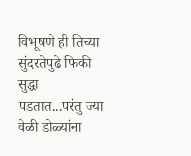विभूषणे ही तिच्या सुंदरतेपुढे फिकी सुद्धा पडतात...परंतु ज्या वेळी डोळ्यांना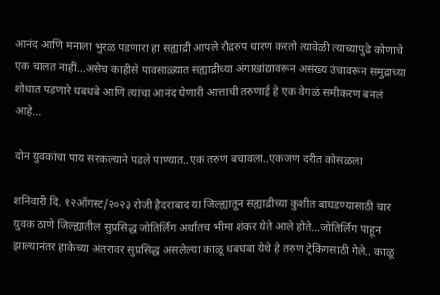आनंद आणि मनाला भुरळ पडणारा हा सह्याद्री आपले रौद्ररुप धारण करतो त्यावेळी त्याच्यापुढे कोणाचे एक चालत नाहीं...असेच काहीसे पावसाळ्यात सह्याद्रीच्या अंगाखांद्यावरून असंख्य उंचावरून समुद्राच्या शोधात पडणारे धबधबे आणि त्यांचा आनंद घेणारी आत्ताची तरुणाई हे एक वेगळं समीकरण बनलं आहे...

दोन युवकांचा पाय सरकल्याने पडले पाण्यात..एक तरुण बचावला..एकजण दरीत कोसळला

शनिवारी दि. १२ऑगस्ट/२०२३ रोजी हैदराबाद या जिल्ह्यातून सह्याद्रीच्या कुशीत बाघडण्यासाठी चार युवक ठाणे जिल्ह्यातील सुप्रसिद्ध जोतिर्लिंग अर्थातच भीमा शंकर येते आले होते...जोतिर्लिंग पाहून झाल्यानंतर हाकेच्या अंतरावर सुप्रसिद्ध असलेल्या काळू धबधबा येथे हे तरुण ट्रेकिंगसाठी गेले.. काळू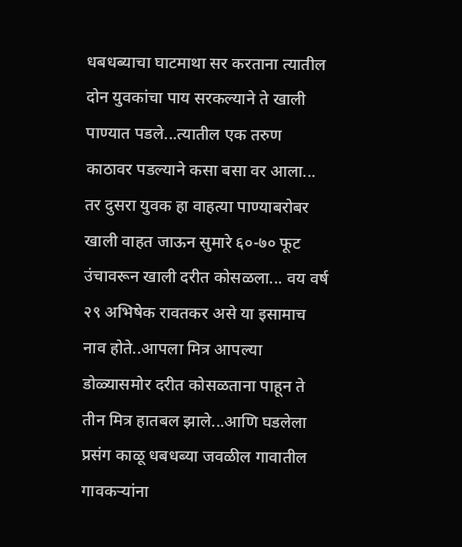धबधब्याचा घाटमाथा सर करताना त्यातील दोन युवकांचा पाय सरकल्याने ते खाली पाण्यात पडले...त्यातील एक तरुण काठावर पडल्याने कसा बसा वर आला... तर दुसरा युवक हा वाहत्या पाण्याबरोबर खाली वाहत जाऊन सुमारे ६०-७० फूट उंचावरून खाली दरीत कोसळला... वय वर्ष २९ अभिषेक रावतकर असे या इसामाच नाव होते..आपला मित्र आपल्या डोळ्यासमोर दरीत कोसळताना पाहून ते तीन मित्र हातबल झाले...आणि घडलेला प्रसंग काळू धबधब्या जवळील गावातील गावकऱ्यांना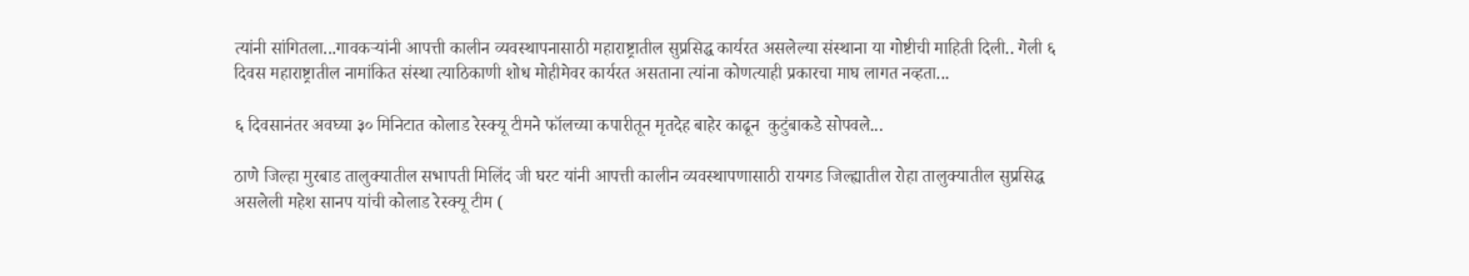त्यांनी सांगितला...गावकऱ्यांनी आपत्ती कालीन व्यवस्थापनासाठी महाराष्ट्रातील सुप्रसिद्ध कार्यरत असलेल्या संस्थाना या गोष्टीची माहिती दिली.. गेली ६ दिवस महाराष्ट्रातील नामांकित संस्था त्याठिकाणी शोध मोहीमेवर कार्यरत असताना त्यांना कोणत्याही प्रकारचा माघ लागत नव्हता...

६ दिवसानंतर अवघ्या ३० मिनिटात कोलाड रेस्क्यू टीमने फॉलच्या कपारीतून मृतदेह बाहेर काढून  कुटुंबाकडे सोपवले...

ठाणे जिल्हा मुरबाड तालुक्यातील सभापती मिलिंद जी घरट यांनी आपत्ती कालीन व्यवस्थापणासाठी रायगड जिल्ह्यातील रोहा तालुक्यातील सुप्रसिद्ध असलेली महेश सानप यांची कोलाड रेस्क्यू टीम (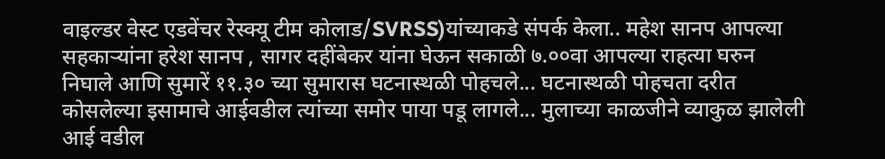वाइल्डर वेस्ट एडवेंचर रेस्क्यू टीम कोलाड/SVRSS)यांच्याकडे संपर्क केला.. महेश सानप आपल्या सहकाऱ्यांना हरेश सानप , सागर दहींबेकर यांना घेऊन सकाळी ७.००वा आपल्या राहत्या घरुन निघाले आणि सुमारें ११.३० च्या सुमारास घटनास्थळी पोहचले... घटनास्थळी पोहचता दरीत कोसलेल्या इसामाचे आईवडील त्यांच्या समोर पाया पडू लागले... मुलाच्या काळजीने व्याकुळ झालेली आई वडील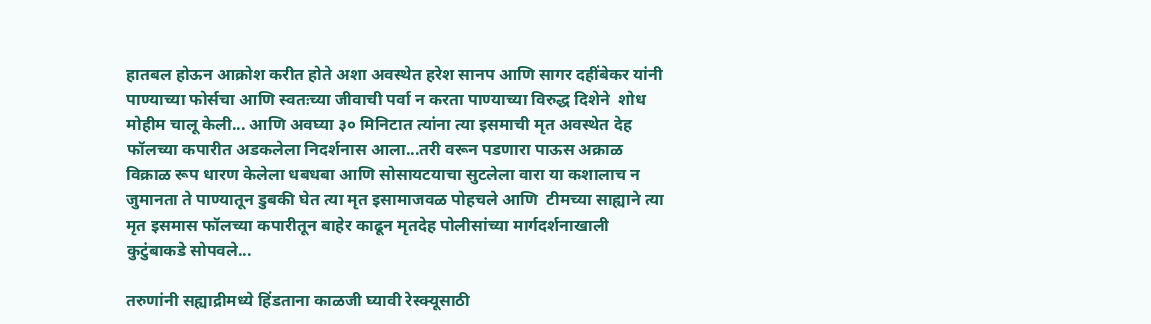हातबल होऊन आक्रोश करीत होते अशा अवस्थेत हरेश सानप आणि सागर दहींबेकर यांनी पाण्याच्या फोर्सचा आणि स्वतःच्या जीवाची पर्वा न करता पाण्याच्या विरुद्ध दिशेने  शोध मोहीम चालू केली... आणि अवघ्या ३० मिनिटात त्यांना त्या इसमाची मृत अवस्थेत देह फॉलच्या कपारीत अडकलेला निदर्शनास आला...तरी वरून पडणारा पाऊस अक्राळ विक्राळ रूप धारण केलेला धबधबा आणि सोसायटयाचा सुटलेला वारा या कशालाच न जुमानता ते पाण्यातून डुबकी घेत त्या मृत इसामाजवळ पोहचले आणि  टीमच्या साह्याने त्या मृत इसमास फॉलच्या कपारीतून बाहेर काढून मृतदेह पोलीसांच्या मार्गदर्शनाखाली कुटुंबाकडे सोपवले...

तरुणांनी सह्याद्रीमध्ये हिंडताना काळजी घ्यावी रेस्क्यूसाठी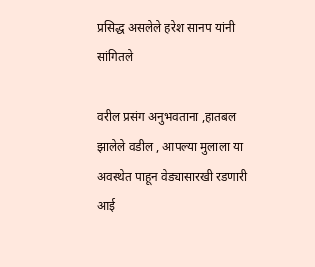प्रसिद्ध असलेले हरेश सानप यांनी सांगितले

वरील प्रसंग अनुभवताना ,हातबल झालेले वडील , आपल्या मुलाला या अवस्थेत पाहून वेड्यासारखी रडणारी आई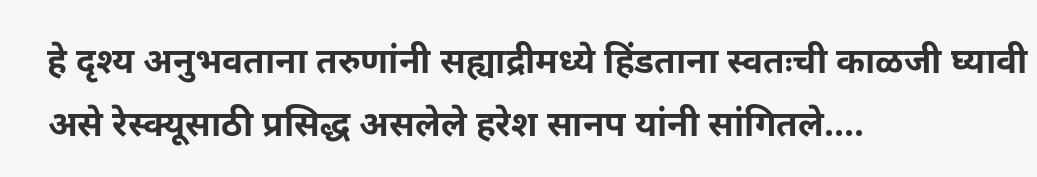हे दृश्य अनुभवताना तरुणांनी सह्याद्रीमध्ये हिंडताना स्वतःची काळजी घ्यावी असे रेस्क्यूसाठी प्रसिद्ध असलेले हरेश सानप यांनी सांगितले....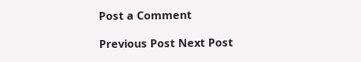Post a Comment

Previous Post Next Post